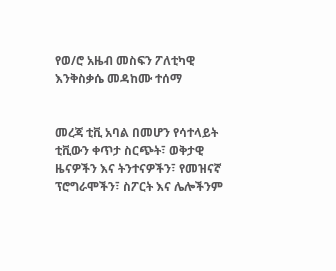የወ/ሮ አዜብ መስፍን ፖለቲካዊ እንቅስቃሴ መዳከሙ ተሰማ


መረጃ ቲቪ አባል በመሆን የሳተላይት ቲቪውን ቀጥታ ስርጭት፣ ወቅታዊ ዜናዎችን እና ትንተናዎችን፣ የመዝናኛ ፕሮግራሞችን፣ ስፖርት እና ሌሎችንም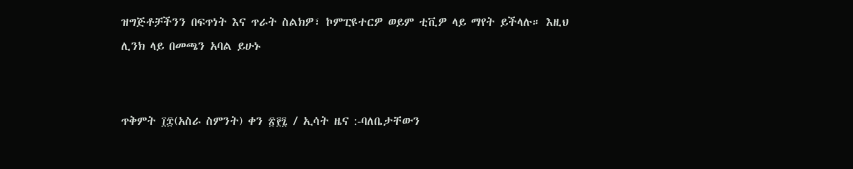ዝግጅቶቻችንን በፍጥነት እና ጥራት ስልክዎ፣ ኮምፒዩተርዎ ወይም ቲቪዎ ላይ ማየት ይችላሉ። እዚህ ሊንክ ላይ በመጫን አባል ይሁኑ


ጥቅምት ፲፰(አስራ ስምንት) ቀን ፳፻፯ / ኢሳት ዜና :-ባለቤታቸውን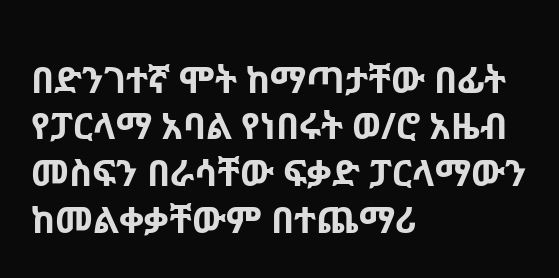በድንገተኛ ሞት ከማጣታቸው በፊት የፓርላማ አባል የነበሩት ወ/ሮ አዜብ መስፍን በራሳቸው ፍቃድ ፓርላማውን ከመልቀቃቸውም በተጨማሪ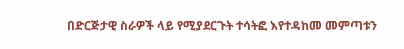በድርጅታዊ ስራዎች ላይ የሚያደርጉት ተሳትፎ እየተዳከመ መምጣቱን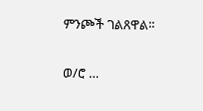ምንጮች ገልጸዋል፡፡

ወ/ሮ …